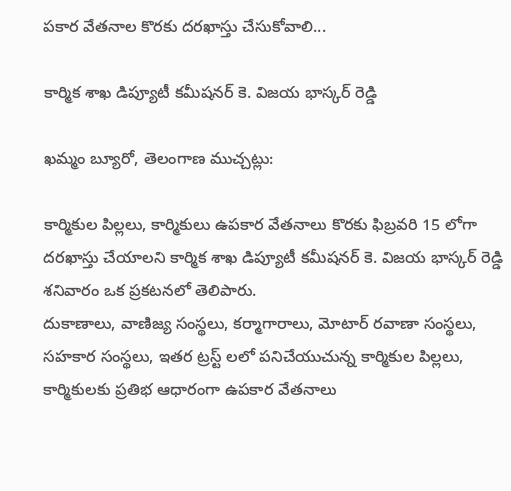పకార వేతనాల కొరకు దరఖాస్తు చేసుకోవాలి...

కార్మిక శాఖ డిప్యూటీ కమీషనర్ కె. విజయ భాస్కర్ రెడ్డి

ఖమ్మం బ్యూరో, తెలంగాణ ముచ్చట్లు:

కార్మికుల పిల్లలు, కార్మికులు ఉపకార వేతనాలు కొరకు ఫిబ్రవరి 15 లోగా దరఖాస్తు చేయాలని కార్మిక శాఖ డిప్యూటీ కమీషనర్ కె. విజయ భాస్కర్ రెడ్డి శనివారం ఒక ప్రకటనలో తెలిపారు.
దుకాణాలు, వాణిజ్య సంస్థలు, కర్మాగారాలు, మోటార్ రవాణా సంస్థలు, సహకార సంస్థలు, ఇతర ట్రస్ట్ లలో పనిచేయుచున్న కార్మికుల పిల్లలు, కార్మికులకు ప్రతిభ ఆధారంగా ఉపకార వేతనాలు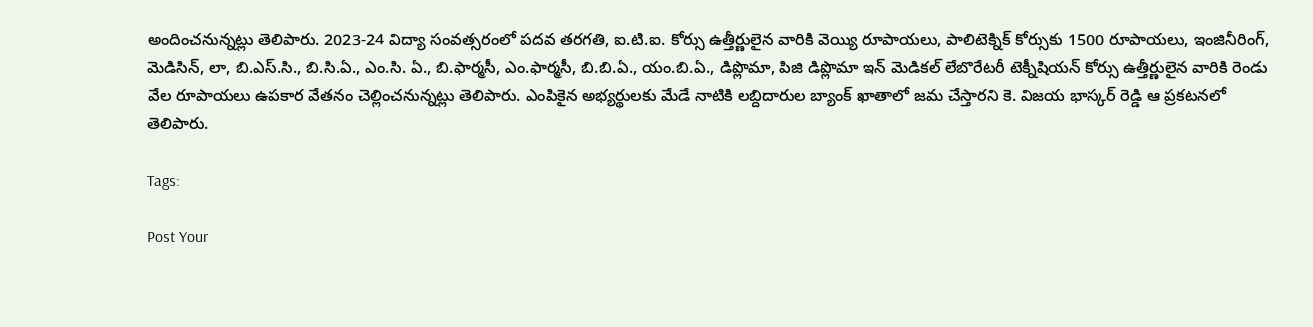అందించనున్నట్లు తెలిపారు. 2023-24 విద్యా సంవత్సరంలో పదవ తరగతి, ఐ.టి.ఐ. కోర్సు ఉత్తీర్ణులైన వారికి వెయ్యి రూపాయలు, పాలిటెక్నిక్ కోర్సుకు 1500 రూపాయలు, ఇంజినీరింగ్, మెడిసిన్, లా, బి.ఎస్.సి., బి.సి.ఏ., ఎం.సి. ఏ., బి.ఫార్మసీ, ఎం.ఫార్మసీ, బి.బి.ఏ., యం.బి.ఏ., డిప్లొమా, పిజి డిప్లొమా ఇన్ మెడికల్ లేబొరేటరీ టెక్నీషియన్ కోర్సు ఉత్తీర్ణులైన వారికి రెండు వేల రూపాయలు ఉపకార వేతనం చెల్లించనున్నట్లు తెలిపారు. ఎంపికైన అభ్యర్థులకు మేడే నాటికి లబ్దిదారుల బ్యాంక్ ఖాతాలో జమ చేస్తారని కె. విజయ భాస్కర్ రెడ్డి ఆ ప్రకటనలో తెలిపారు.

Tags:

Post Your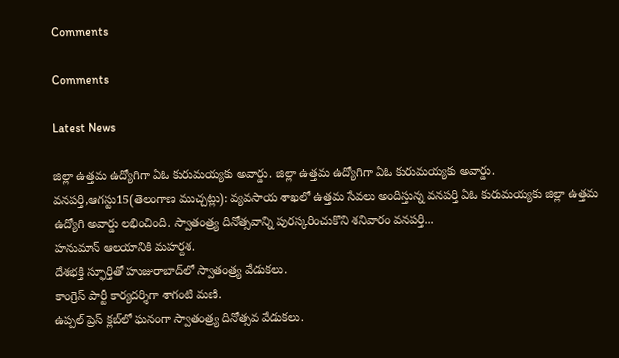Comments

Comments

Latest News

జిల్లా ఉత్తమ ఉద్యోగిగా ఏఓ కురుమయ్యకు అవార్డు. జిల్లా ఉత్తమ ఉద్యోగిగా ఏఓ కురుమయ్యకు అవార్డు.
వనపర్తి,ఆగస్టు15(తెలంగాణ ముచ్చట్లు): వ్యవసాయ శాఖలో ఉత్తమ సేవలు అందిస్తున్న వనపర్తి ఏఓ కురుమయ్యకు జిల్లా ఉత్తమ ఉద్యోగి అవార్డు లభించింది. స్వాతంత్ర్య దినోత్సవాన్ని పురస్కరించుకొని శనివారం వనపర్తి...
హనుమాన్ ఆలయానికి మహర్దశ.
దేశభక్తి స్ఫూర్తితో హుజురాబాద్‌లో స్వాతంత్ర్య వేడుకలు.
కాంగ్రెస్ పార్టీ కార్యదర్శిగా శాగంటి మణి.
ఉప్పల్ ప్రెస్ క్లబ్‌లో ఘనంగా స్వాతంత్ర్య దినోత్సవ వేడుకలు.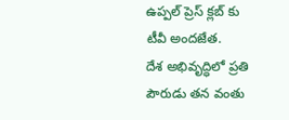ఉప్పల్ ప్రెస్ క్లబ్‌ కు టీవీ అందజేత.
దేశ అభివృద్ధిలో ప్రతి పౌరుడు తన వంతు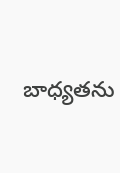బాధ్యతను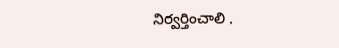నిర్వర్తించాలి .